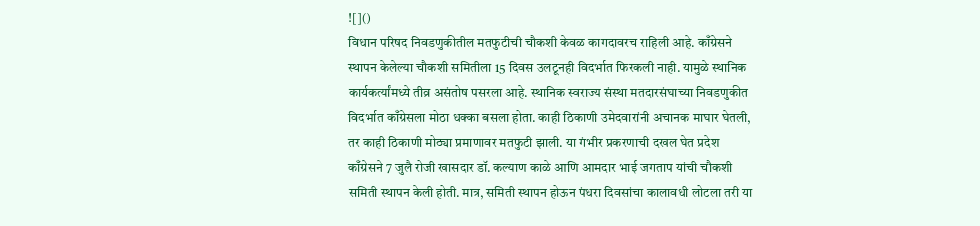![]()
विधान परिषद निवडणुकीतील मतफुटीची चौकशी केवळ कागदावरच राहिली आहे. काँग्रेसने स्थापन केलेल्या चौकशी समितीला 15 दिवस उलटूनही विदर्भात फिरकली नाही. यामुळे स्थानिक कार्यकर्त्यांमध्ये तीव्र असंतोष पसरला आहे. स्थानिक स्वराज्य संस्था मतदारसंघाच्या निवडणुकीत विदर्भात काँग्रेसला मोठा धक्का बसला होता. काही ठिकाणी उमेदवारांनी अचानक माघार घेतली, तर काही ठिकाणी मोठ्या प्रमाणावर मतफुटी झाली. या गंभीर प्रकरणाची दखल घेत प्रदेश काँग्रेसने 7 जुलै रोजी खासदार डॉ. कल्याण काळे आणि आमदार भाई जगताप यांची चौकशी समिती स्थापन केली होती. मात्र, समिती स्थापन होऊन पंधरा दिवसांचा कालावधी लोटला तरी या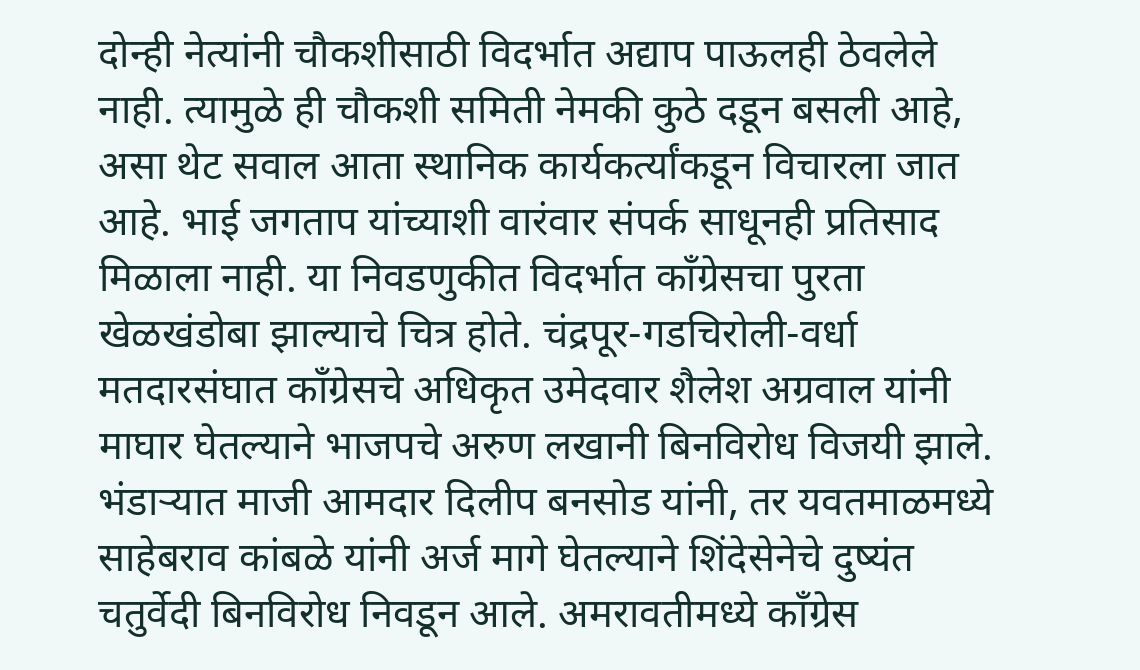दोन्ही नेत्यांनी चौकशीसाठी विदर्भात अद्याप पाऊलही ठेवलेले नाही. त्यामुळे ही चौकशी समिती नेमकी कुठे दडून बसली आहे, असा थेट सवाल आता स्थानिक कार्यकर्त्यांकडून विचारला जात आहे. भाई जगताप यांच्याशी वारंवार संपर्क साधूनही प्रतिसाद मिळाला नाही. या निवडणुकीत विदर्भात काँग्रेसचा पुरता खेळखंडोबा झाल्याचे चित्र होते. चंद्रपूर-गडचिरोली-वर्धा मतदारसंघात काँग्रेसचे अधिकृत उमेदवार शैलेश अग्रवाल यांनी माघार घेतल्याने भाजपचे अरुण लखानी बिनविरोध विजयी झाले. भंडाऱ्यात माजी आमदार दिलीप बनसोड यांनी, तर यवतमाळमध्ये साहेबराव कांबळे यांनी अर्ज मागे घेतल्याने शिंदेसेनेचे दुष्यंत चतुर्वेदी बिनविरोध निवडून आले. अमरावतीमध्ये काँग्रेस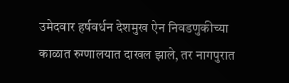उमेदवार हर्षवर्धन देशमुख ऐन निवडणुकीच्या काळात रुग्णालयात दाखल झाले, तर नागपुरात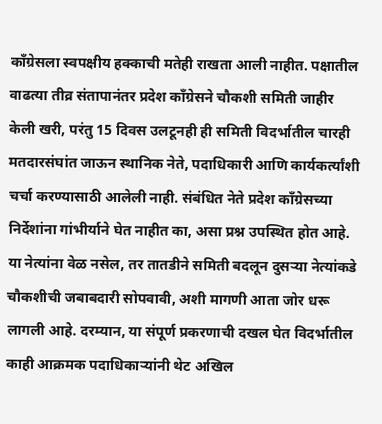काँग्रेसला स्वपक्षीय हक्काची मतेही राखता आली नाहीत. पक्षातील वाढत्या तीव्र संतापानंतर प्रदेश काँग्रेसने चौकशी समिती जाहीर केली खरी, परंतु 15 दिवस उलटूनही ही समिती विदर्भातील चारही मतदारसंघांत जाऊन स्थानिक नेते, पदाधिकारी आणि कार्यकर्त्यांशी चर्चा करण्यासाठी आलेली नाही. संबंधित नेते प्रदेश काँग्रेसच्या निर्देशांना गांभीर्याने घेत नाहीत का, असा प्रश्न उपस्थित होत आहे. या नेत्यांना वेळ नसेल, तर तातडीने समिती बदलून दुसऱ्या नेत्यांकडे चौकशीची जबाबदारी सोपवावी, अशी मागणी आता जोर धरू लागली आहे. दरम्यान, या संपूर्ण प्रकरणाची दखल घेत विदर्भातील काही आक्रमक पदाधिकाऱ्यांनी थेट अखिल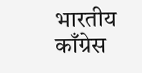भारतीय काँग्रेस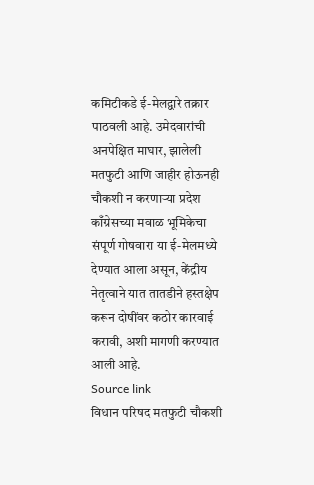कमिटीकडे ई-मेलद्वारे तक्रार पाठवली आहे. उमेदवारांची अनपेक्षित माघार, झालेली मतफुटी आणि जाहीर होऊनही चौकशी न करणाऱ्या प्रदेश काँग्रेसच्या मवाळ भूमिकेचा संपूर्ण गोषवारा या ई-मेलमध्ये देण्यात आला असून, केंद्रीय नेतृत्वाने यात तातडीने हस्तक्षेप करून दोषींवर कठोर कारवाई करावी, अशी मागणी करण्यात आली आहे.
Source link
विधान परिषद मतफुटी चौकशी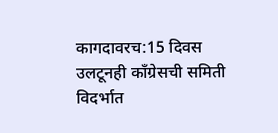कागदावरच:15 दिवस उलटूनही काँग्रेसची समिती विदर्भात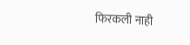फिरकली नाही